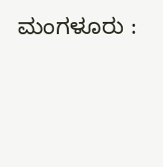ಮಂಗಳೂರು :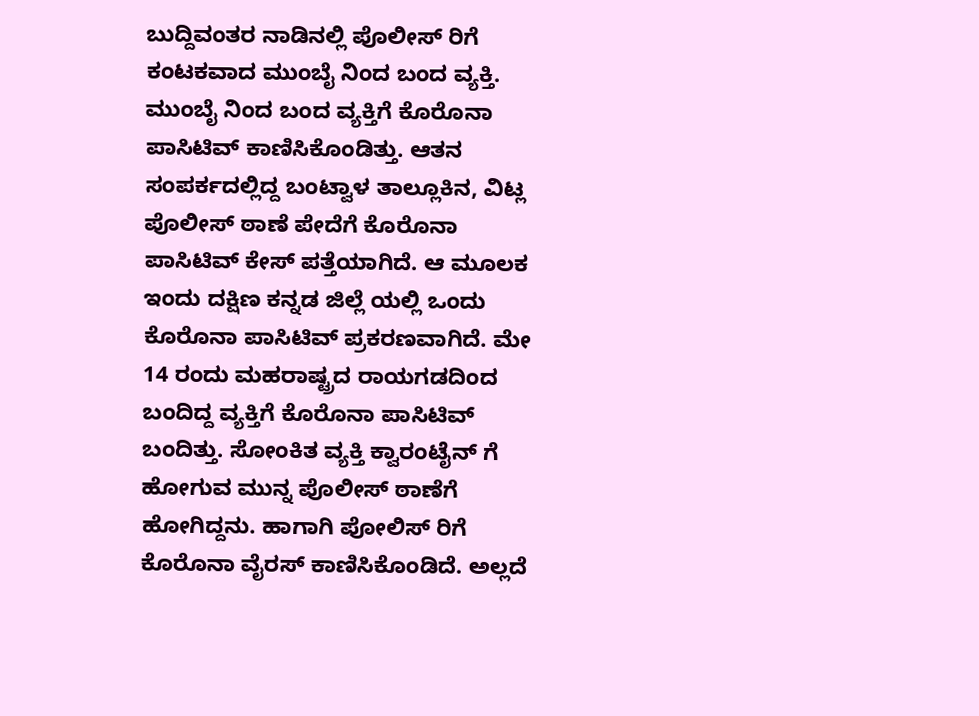ಬುದ್ದಿವಂತರ ನಾಡಿನಲ್ಲಿ ಪೊಲೀಸ್ ರಿಗೆ ಕಂಟಕವಾದ ಮುಂಬೈ ನಿಂದ ಬಂದ ವ್ಯಕ್ತಿ. ಮುಂಬೈ ನಿಂದ ಬಂದ ವ್ಯಕ್ತಿಗೆ ಕೊರೊನಾ ಪಾಸಿಟಿವ್ ಕಾಣಿಸಿಕೊಂಡಿತ್ತು. ಆತನ ಸಂಪರ್ಕದಲ್ಲಿದ್ದ ಬಂಟ್ವಾಳ ತಾಲ್ಲೂಕಿನ, ವಿಟ್ಲ ಪೊಲೀಸ್ ಠಾಣೆ ಪೇದೆಗೆ ಕೊರೊನಾ ಪಾಸಿಟಿವ್ ಕೇಸ್ ಪತ್ತೆಯಾಗಿದೆ. ಆ ಮೂಲಕ ಇಂದು ದಕ್ಷಿಣ ಕನ್ನಡ ಜಿಲ್ಲೆ ಯಲ್ಲಿ ಒಂದು ಕೊರೊನಾ ಪಾಸಿಟಿವ್ ಪ್ರಕರಣವಾಗಿದೆ. ಮೇ 14 ರಂದು ಮಹರಾಷ್ಟ್ರದ ರಾಯಗಡದಿಂದ ಬಂದಿದ್ದ ವ್ಯಕ್ತಿಗೆ ಕೊರೊನಾ ಪಾಸಿಟಿವ್ ಬಂದಿತ್ತು. ಸೋಂಕಿತ ವ್ಯಕ್ತಿ ಕ್ವಾರಂಟೈನ್ ಗೆ ಹೋಗುವ ಮುನ್ನ ಪೊಲೀಸ್ ಠಾಣೆಗೆ ಹೋಗಿದ್ದನು. ಹಾಗಾಗಿ ಪೋಲಿಸ್ ರಿಗೆ ಕೊರೊನಾ ವೈರಸ್ ಕಾಣಿಸಿಕೊಂಡಿದೆ. ಅಲ್ಲದೆ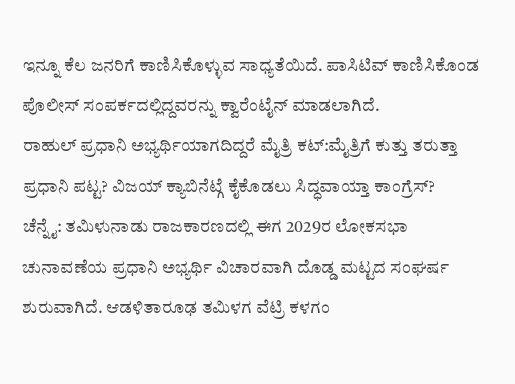ಇನ್ನೂ ಕೆಲ ಜನರಿಗೆ ಕಾಣಿಸಿಕೊಳ್ಳುವ ಸಾಧ್ಯತೆಯಿದೆ. ಪಾಸಿಟಿವ್ ಕಾಣಿಸಿಕೊಂಡ ಪೊಲೀಸ್ ಸಂಪರ್ಕದಲ್ಲಿದ್ದವರನ್ನು ಕ್ವಾರೆಂಟೈನ್ ಮಾಡಲಾಗಿದೆ.
ರಾಹುಲ್ ಪ್ರಧಾನಿ ಅಭ್ಯರ್ಥಿಯಾಗದಿದ್ದರೆ ಮೈತ್ರಿ ಕಟ್:ಮೈತ್ರಿಗೆ ಕುತ್ತು ತರುತ್ತಾ ಪ್ರಧಾನಿ ಪಟ್ಟ? ವಿಜಯ್ ಕ್ಯಾಬಿನೆಟ್ಗೆ ಕೈಕೊಡಲು ಸಿದ್ಧವಾಯ್ತಾ ಕಾಂಗ್ರೆಸ್?
ಚೆನ್ನೈ: ತಮಿಳುನಾಡು ರಾಜಕಾರಣದಲ್ಲಿ ಈಗ 2029ರ ಲೋಕಸಭಾ ಚುನಾವಣೆಯ ಪ್ರಧಾನಿ ಅಭ್ಯರ್ಥಿ ವಿಚಾರವಾಗಿ ದೊಡ್ಡ ಮಟ್ಟದ ಸಂಘರ್ಷ ಶುರುವಾಗಿದೆ. ಆಡಳಿತಾರೂಢ ತಮಿಳಗ ವೆಟ್ರಿ ಕಳಗಂ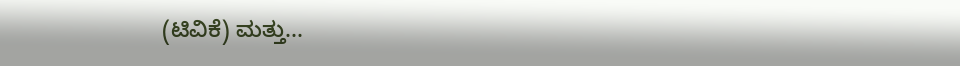(ಟಿವಿಕೆ) ಮತ್ತು...